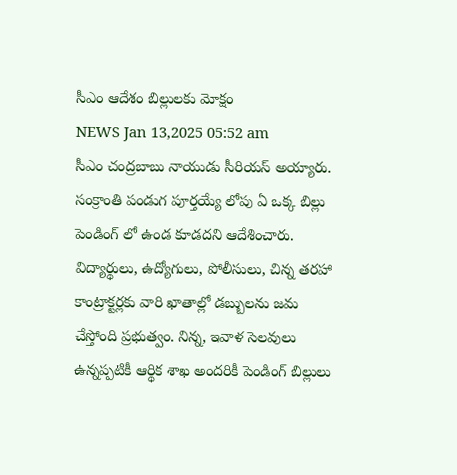సీఎం ఆదేశం బిల్లులకు మోక్షం
NEWS Jan 13,2025 05:52 am
సీఎం చంద్రబాబు నాయుడు సీరియస్ అయ్యారు. సంక్రాంతి పండుగ పూర్తయ్యే లోపు ఏ ఒక్క బిల్లు పెండింగ్ లో ఉండ కూడదని ఆదేశించారు. విద్యార్థులు, ఉద్యోగులు, పోలీసులు, చిన్న తరహా కాంట్రాక్టర్లకు వారి ఖాతాల్లో డబ్బులను జమ చేస్తోంది ప్రభుత్వం. నిన్న, ఇవాళ సెలవులు ఉన్నప్పటికీ ఆర్థిక శాఖ అందరికీ పెండింగ్ బిల్లులు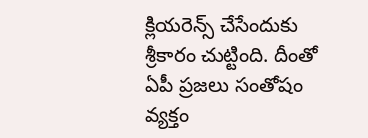క్లియరెన్స్ చేసేందుకు శ్రీకారం చుట్టింది. దీంతో ఏపీ ప్రజలు సంతోషం వ్యక్తం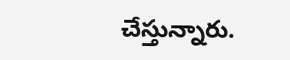చేస్తున్నారు.